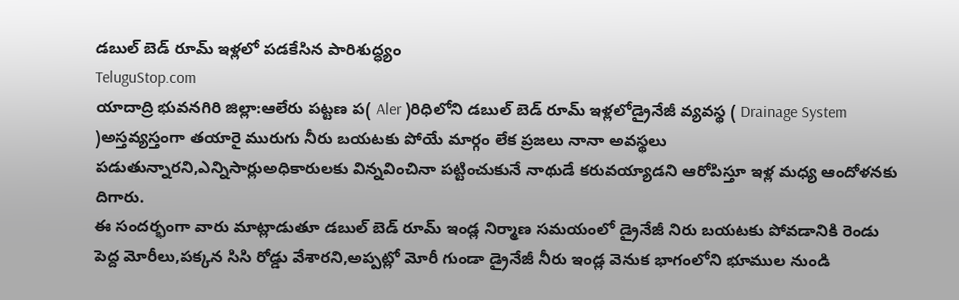డబుల్ బెడ్ రూమ్ ఇళ్లలో పడకేసిన పారిశుద్ధ్యం
TeluguStop.com
యాదాద్రి భువనగిరి జిల్లా:ఆలేరు పట్టణ ప( Aler )రిధిలోని డబుల్ బెడ్ రూమ్ ఇళ్లలోడ్రైనేజీ వ్యవస్థ ( Drainage System )అస్తవ్యస్తంగా తయారై మురుగు నీరు బయటకు పోయే మార్గం లేక ప్రజలు నానా అవస్థలు పడుతున్నారని,ఎన్నిసార్లుఅధికారులకు విన్నవించినా పట్టించుకునే నాథుడే కరువయ్యాడని ఆరోపిస్తూ ఇళ్ల మధ్య ఆందోళనకు దిగారు.
ఈ సందర్భంగా వారు మాట్లాడుతూ డబుల్ బెడ్ రూమ్ ఇండ్ల నిర్మాణ సమయంలో డ్రైనేజీ నిరు బయటకు పోవడానికి రెండు పెద్ద మోరీలు,పక్కన సిసి రోడ్డు వేశారని,అప్పట్లో మోరీ గుండా డ్రైనేజీ నీరు ఇండ్ల వెనుక భాగంలోని భూముల నుండి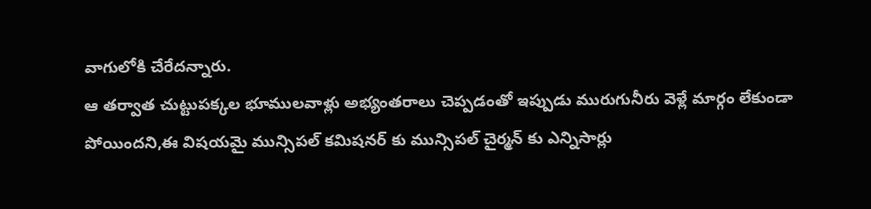వాగులోకి చేరేదన్నారు.
ఆ తర్వాత చుట్టుపక్కల భూములవాళ్లు అభ్యంతరాలు చెప్పడంతో ఇప్పుడు మురుగునీరు వెళ్లే మార్గం లేకుండా పోయిందని,ఈ విషయమై మున్సిపల్ కమిషనర్ కు మున్సిపల్ చైర్మన్ కు ఎన్నిసార్లు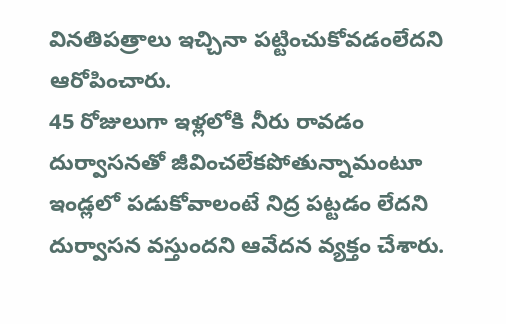వినతిపత్రాలు ఇచ్చినా పట్టించుకోవడంలేదని ఆరోపించారు.
45 రోజులుగా ఇళ్లలోకి నీరు రావడం దుర్వాసనతో జీవించలేకపోతున్నామంటూ ఇండ్లలో పడుకోవాలంటే నిద్ర పట్టడం లేదని దుర్వాసన వస్తుందని ఆవేదన వ్యక్తం చేశారు.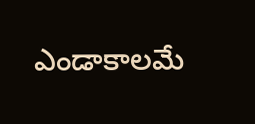ఎండాకాలమే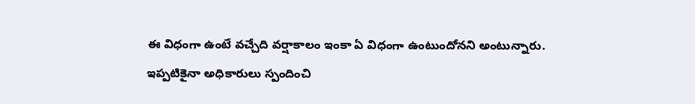ఈ విధంగా ఉంటే వచ్చేది వర్షాకాలం ఇంకా ఏ విధంగా ఉంటుందోనని అంటున్నారు.
ఇప్పటికైనా అధికారులు స్పందించి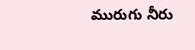మురుగు నీరు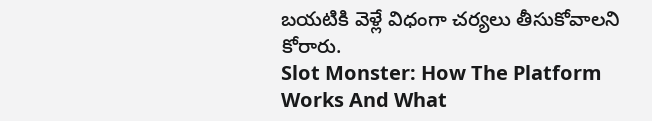బయటికి వెళ్లే విధంగా చర్యలు తీసుకోవాలని కోరారు.
Slot Monster: How The Platform Works And What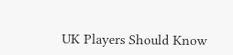UK Players Should Know